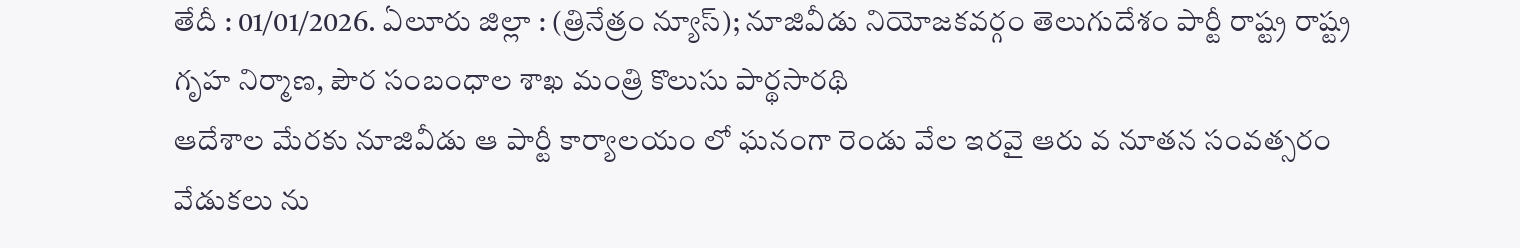తేదీ : 01/01/2026. ఏలూరు జిల్లా : (త్రినేత్రం న్యూస్); నూజివీడు నియోజకవర్గం తెలుగుదేశం పార్టీ రాష్ట్ర రాష్ట్ర గృహ నిర్మాణ, పౌర సంబంధాల శాఖ మంత్రి కొలుసు పార్థసారథి
ఆదేశాల మేరకు నూజివీడు ఆ పార్టీ కార్యాలయం లో ఘనంగా రెండు వేల ఇరవై ఆరు వ నూతన సంవత్సరం వేడుకలు ను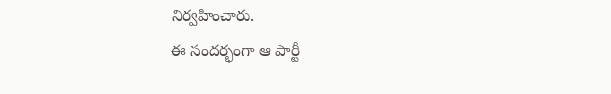నిర్వహించారు.
ఈ సందర్భంగా ఆ పార్టీ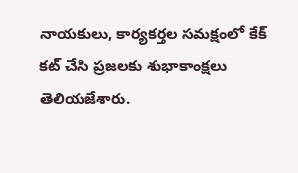నాయకులు, కార్యకర్తల సమక్షంలో కేక్ కట్ చేసి ప్రజలకు శుభాకాంక్షలు తెలియజేశారు.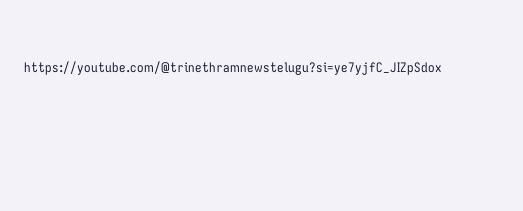https://youtube.com/@trinethramnewstelugu?si=ye7yjfC_JIZpSdox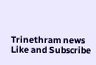Trinethram news
Like and Subscribe